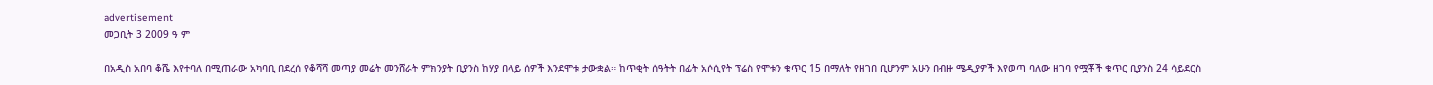advertisement
መጋቢት 3 2009 ዓ ም

በአዲስ አበባ ቆሼ እየተባለ በሚጠራው አካባቢ በደረሰ የቆሻሻ መጣያ መሬት መንሸራት ምክንያት ቢያንስ ከሃያ በላይ ሰዎች እንደሞቱ ታውቋል። ከጥቂት ሰዓትት በፊት አሶሲየት ፕሬስ የሞቱን ቁጥር 15 በማለት የዘገበ ቢሆንም አሁን በብዙ ሜዲያዎች እየወጣ ባለው ዘገባ የሟቾች ቁጥር ቢያንስ 24 ሳይደርስ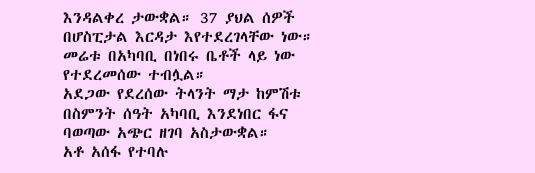እንዳልቀረ ታውቋል። 37 ያህል ሰዎች በሆስፒታል እርዳታ እየተደረገላቸው ነው።
መሬቱ በአካባቢ በነበሩ ቤቶች ላይ ነው የተደረመሰው ተብሏል።
አደጋው የደረሰው ትላንት ማታ ከምሽቱ በስምንት ሰዓት አካባቢ እንደነበር ፋና ባወጣው አጭር ዘገባ አስታውቋል።
አቶ አሰፋ የተባሉ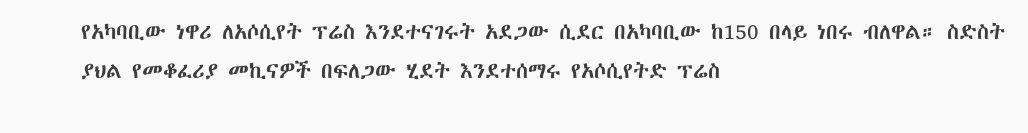የአካባቢው ነዋሪ ለአሶሲየት ፕሬስ እንደተናገሩት አደጋው ሲደር በአካባቢው ከ150 በላይ ነበሩ ብለዋል። ስድስት ያህል የመቆፈሪያ መኪናዎች በፍለጋው ሂደት እንደተሰማሩ የአሶሲየትድ ፕሬስ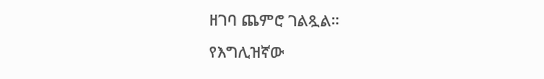ዘገባ ጨምሮ ገልጿል።
የእግሊዝኛው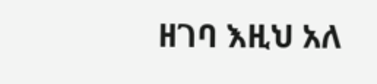ዘገባ እዚህ አለ